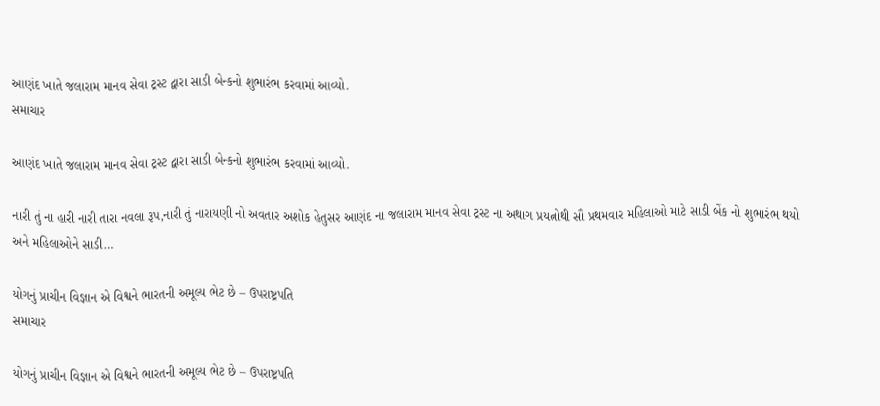આણંદ ખાતે જલારામ માનવ સેવા ટ્રસ્ટ દ્વારા સાડી બેન્કનો શુભારંભ કરવામાં આવ્યો.
સમાચાર

આણંદ ખાતે જલારામ માનવ સેવા ટ્રસ્ટ દ્વારા સાડી બેન્કનો શુભારંભ કરવામાં આવ્યો.

નારી તું ના હારી નારી તારા નવલા રૂપ,નારી તું નારાયણી નો અવતાર અશોક હેતુસર આણંદ ના જલારામ માનવ સેવા ટ્રસ્ટ ના અથાગ પ્રયત્નોથી સૌ પ્રથમવાર મહિલાઓ માટે સાડી બેંક નો શુભારંભ થયો અને મહિલાઓને સાડી…

યોગનું પ્રાચીન વિજ્ઞાન એ વિશ્વને ભારતની અમૂલ્ય ભેટ છે – ઉપરાષ્ટ્રપતિ
સમાચાર

યોગનું પ્રાચીન વિજ્ઞાન એ વિશ્વને ભારતની અમૂલ્ય ભેટ છે – ઉપરાષ્ટ્રપતિ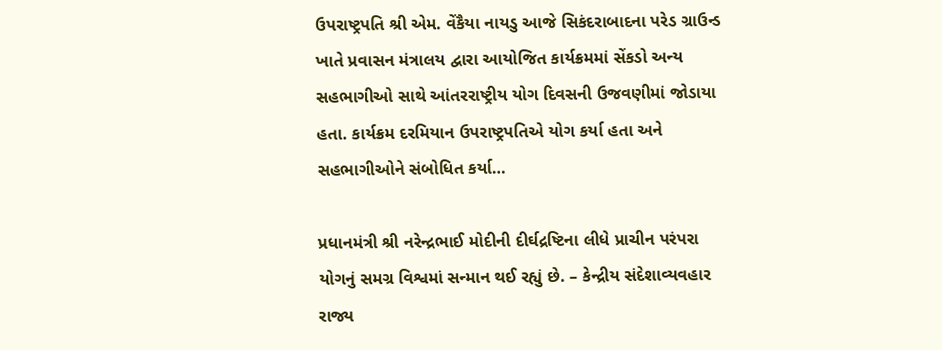ઉપરાષ્ટ્રપતિ શ્રી એમ. વેંકૈયા નાયડુ આજે સિકંદરાબાદના પરેડ ગ્રાઉન્ડ ખાતે પ્રવાસન મંત્રાલય દ્વારા આયોજિત કાર્યક્રમમાં સેંકડો અન્ય સહભાગીઓ સાથે આંતરરાષ્ટ્રીય યોગ દિવસની ઉજવણીમાં જોડાયા હતા. કાર્યક્રમ દરમિયાન ઉપરાષ્ટ્રપતિએ યોગ કર્યા હતા અને સહભાગીઓને સંબોધિત કર્યા…

પ્રધાનમંત્રી શ્રી નરેન્દ્રભાઈ મોદીની દીર્ઘદ્રષ્ટિના લીધે પ્રાચીન પરંપરા યોગનું સમગ્ર વિશ્વમાં સન્માન થઈ રહ્યું છે. – કેન્દ્રીય સંદેશાવ્યવહાર રાજ્ય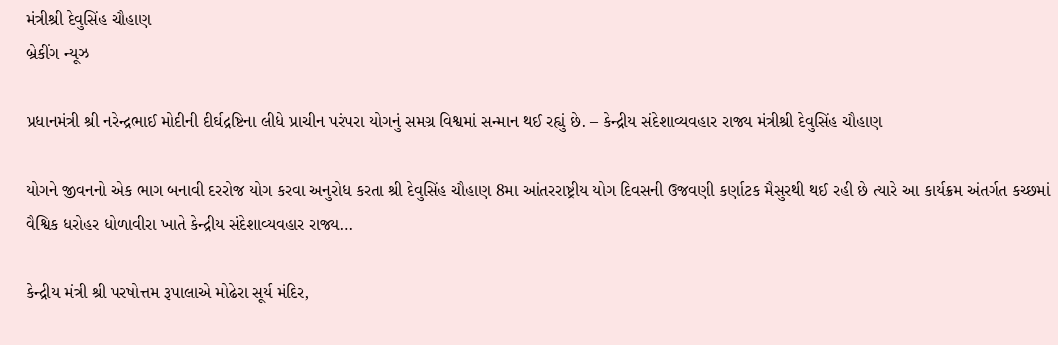મંત્રીશ્રી દેવુસિંહ ચૌહાણ
બ્રેકીંગ ન્યૂઝ

પ્રધાનમંત્રી શ્રી નરેન્દ્રભાઈ મોદીની દીર્ઘદ્રષ્ટિના લીધે પ્રાચીન પરંપરા યોગનું સમગ્ર વિશ્વમાં સન્માન થઈ રહ્યું છે. – કેન્દ્રીય સંદેશાવ્યવહાર રાજ્ય મંત્રીશ્રી દેવુસિંહ ચૌહાણ

યોગને જીવનનો એક ભાગ બનાવી દરરોજ યોગ કરવા અનુરોધ કરતા શ્રી દેવુસિંહ ચૌહાણ 8મા આંતરરાષ્ટ્રીય યોગ દિવસની ઉજવણી કર્ણાટક મૈસુરથી થઈ રહી છે ત્યારે આ કાર્યક્રમ અંતર્ગત કચ્છમાં વૈશ્વિક ધરોહર ધોળાવીરા ખાતે કેન્દ્રીય સંદેશાવ્યવહાર રાજ્ય…

કેન્દ્રીય મંત્રી શ્રી પરષોત્તમ રૂપાલાએ મોઢેરા સૂર્ય મંદિર,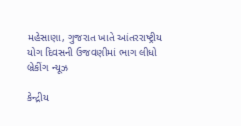મહેસાણા, ગુજરાત ખાતે આંતરરાષ્ટ્રીય યોગ દિવસની ઉજવણીમાં ભાગ લીધો
બ્રેકીંગ ન્યૂઝ

કેન્દ્રીય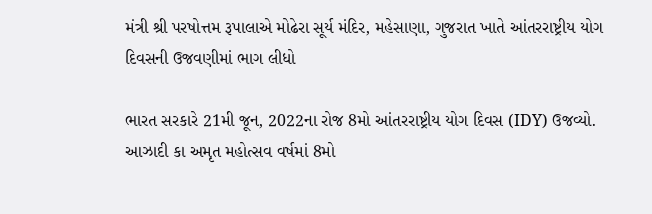મંત્રી શ્રી પરષોત્તમ રૂપાલાએ મોઢેરા સૂર્ય મંદિર, મહેસાણા, ગુજરાત ખાતે આંતરરાષ્ટ્રીય યોગ દિવસની ઉજવણીમાં ભાગ લીધો

ભારત સરકારે 21મી જૂન, 2022ના રોજ 8મો આંતરરાષ્ટ્રીય યોગ દિવસ (IDY) ઉજવ્યો. આઝાદી કા અમૃત મહોત્સવ વર્ષમાં 8મો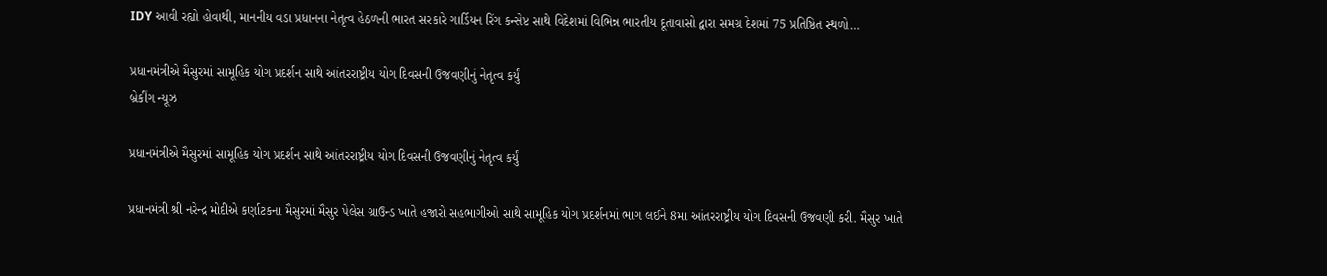IDY આવી રહ્યો હોવાથી, માનનીય વડા પ્રધાનના નેતૃત્વ હેઠળની ભારત સરકારે ગાર્ડિયન રિંગ કન્સેપ્ટ સાથે વિદેશમાં વિભિન્ન ભારતીય દૂતાવાસો દ્વારા સમગ્ર દેશમાં 75 પ્રતિષ્ઠિત સ્થળો…

પ્રધાનમંત્રીએ મૈસુરમાં સામૂહિક યોગ પ્રદર્શન સાથે આંતરરાષ્ટ્રીય યોગ દિવસની ઉજવણીનું નેતૃત્વ કર્યું
બ્રેકીંગ ન્યૂઝ

પ્રધાનમંત્રીએ મૈસુરમાં સામૂહિક યોગ પ્રદર્શન સાથે આંતરરાષ્ટ્રીય યોગ દિવસની ઉજવણીનું નેતૃત્વ કર્યું

પ્રધાનમંત્રી શ્રી નરેન્દ્ર મોદીએ કર્ણાટકના મૈસુરમાં મૈસુર પેલેસ ગ્રાઉન્ડ ખાતે હજારો સહભાગીઓ સાથે સામૂહિક યોગ પ્રદર્શનમાં ભાગ લઈને 8મા આંતરરાષ્ટ્રીય યોગ દિવસની ઉજવણી કરી. મૈસુર ખાતે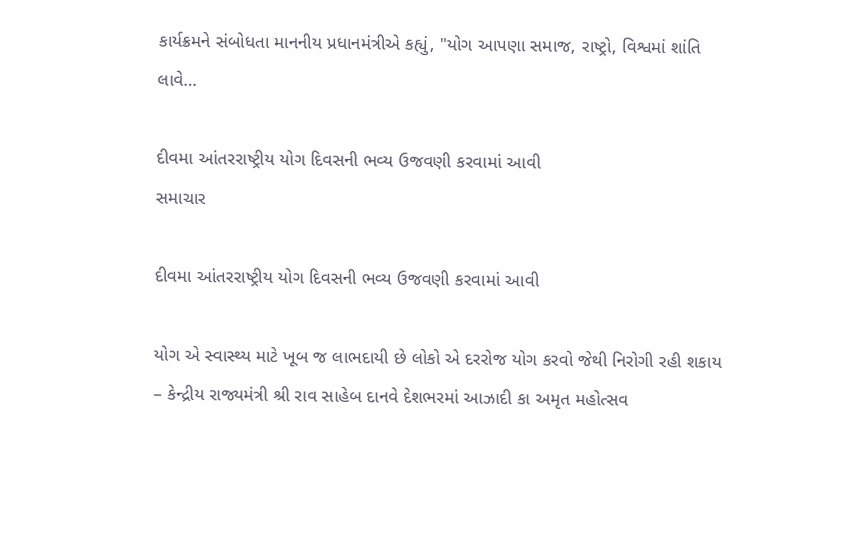કાર્યક્રમને સંબોધતા માનનીય પ્રધાનમંત્રીએ કહ્યું, "યોગ આપણા સમાજ, રાષ્ટ્રો, વિશ્વમાં શાંતિ લાવે…

દીવમા આંતરરાષ્ટ્રીય યોગ દિવસની ભવ્ય ઉજવણી કરવામાં આવી
સમાચાર

દીવમા આંતરરાષ્ટ્રીય યોગ દિવસની ભવ્ય ઉજવણી કરવામાં આવી

યોગ એ સ્વાસ્થ્ય માટે ખૂબ જ લાભદાયી છે લોકો એ દરરોજ યોગ કરવો જેથી નિરોગી રહી શકાય – કેન્દ્રીય રાજ્યમંત્રી શ્રી રાવ સાહેબ દાનવે દેશભરમાં આઝાદી કા અમૃત મહોત્સવ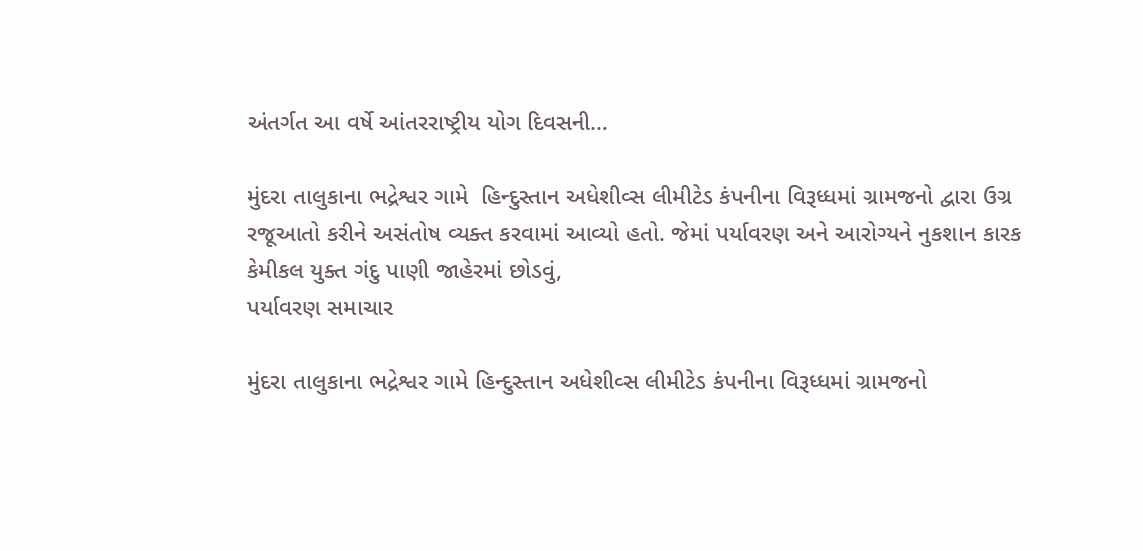અંતર્ગત આ વર્ષે આંતરરાષ્ટ્રીય યોગ દિવસની…

મુંદરા તાલુકાના ભદ્રેશ્વર ગામે  હિન્દુસ્તાન અધેશીવ્સ લીમીટેડ કંપનીના વિરૂધ્ધમાં ગ્રામજનો દ્વારા ઉગ્ર રજૂઆતો કરીને અસંતોષ વ્યક્ત કરવામાં આવ્યો હતો. જેમાં પર્યાવરણ અને આરોગ્યને નુકશાન કારક કેમીકલ યુક્ત ગંદુ પાણી જાહેરમાં છોડવું,
પર્યાવરણ સમાચાર

મુંદરા તાલુકાના ભદ્રેશ્વર ગામે હિન્દુસ્તાન અધેશીવ્સ લીમીટેડ કંપનીના વિરૂધ્ધમાં ગ્રામજનો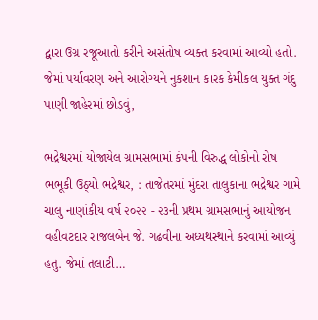દ્વારા ઉગ્ર રજૂઆતો કરીને અસંતોષ વ્યક્ત કરવામાં આવ્યો હતો. જેમાં પર્યાવરણ અને આરોગ્યને નુકશાન કારક કેમીકલ યુક્ત ગંદુ પાણી જાહેરમાં છોડવું,

ભદ્રેશ્વરમાં યોજાયેલ ગ્રામસભામાં કંપની વિરુદ્ધ લોકોનો રોષ ભભૂકી ઉઠ્યો ભદ્રેશ્વર, : તાજેતરમાં મુંદરા તાલુકાના ભદ્રેશ્વર ગામે ચાલુ નાણાંકીય વર્ષ ૨૦૨૨ - ૨૩ની પ્રથમ ગ્રામસભાનું આયોજન વહીવટદાર રાજલબેન જે. ગઢવીના અધ્યથસ્થાને કરવામાં આવ્યું હતુ. જેમાં તલાટી…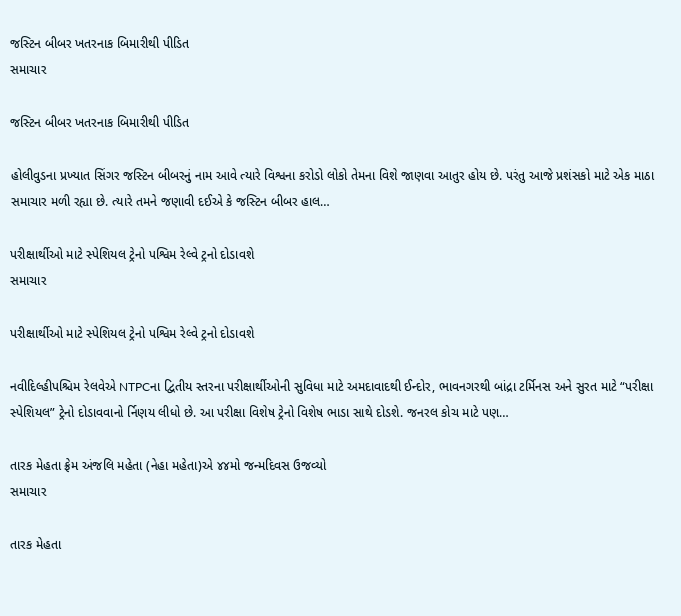જસ્ટિન બીબર ખતરનાક બિમારીથી પીડિત
સમાચાર

જસ્ટિન બીબર ખતરનાક બિમારીથી પીડિત

હોલીવુડના પ્રખ્યાત સિંગર જસ્ટિન બીબરનું નામ આવે ત્યારે વિશ્વના કરોડો લોકો તેમના વિશે જાણવા આતુર હોય છે. પરંતુ આજે પ્રશંસકો માટે એક માઠા સમાચાર મળી રહ્યા છે. ત્યારે તમને જણાવી દઈએ કે જસ્ટિન બીબર હાલ…

પરીક્ષાર્થીઓ માટે સ્પેશિયલ ટ્રેનો પશ્વિમ રેલ્વે ટ્રનો દોડાવશે
સમાચાર

પરીક્ષાર્થીઓ માટે સ્પેશિયલ ટ્રેનો પશ્વિમ રેલ્વે ટ્રનો દોડાવશે

નવીદિલ્હીપશ્ચિમ રેલવેએ NTPCના દ્વિતીય સ્તરના પરીક્ષાર્થીઓની સુવિધા માટે અમદાવાદથી ઈન્દોર, ભાવનગરથી બાંદ્રા ટર્મિનસ અને સુરત માટે “પરીક્ષા સ્પેશિયલ” ટ્રેનો દોડાવવાનો ર્નિણય લીધો છે. આ પરીક્ષા વિશેષ ટ્રેનો વિશેષ ભાડા સાથે દોડશે. જનરલ કોચ માટે પણ…

તારક મેહતા ફ્રેમ અંજલિ મહેતા (નેહા મહેતા)એ ૪૪મો જન્મદિવસ ઉજવ્યો
સમાચાર

તારક મેહતા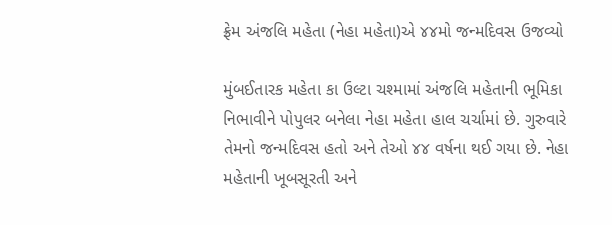ફ્રેમ અંજલિ મહેતા (નેહા મહેતા)એ ૪૪મો જન્મદિવસ ઉજવ્યો

મુંબઈતારક મહેતા કા ઉલ્ટા ચશ્મામાં અંજલિ મહેતાની ભૂમિકા નિભાવીને પોપુલર બનેલા નેહા મહેતા હાલ ચર્ચામાં છે. ગુરુવારે તેમનો જન્મદિવસ હતો અને તેઓ ૪૪ વર્ષના થઈ ગયા છે. નેહા મહેતાની ખૂબસૂરતી અને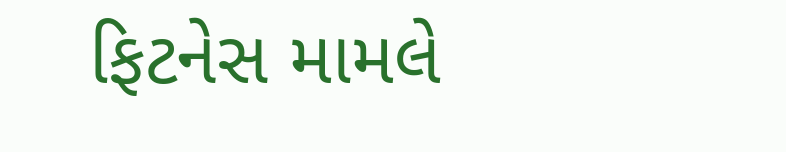ફિટનેસ મામલે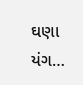ઘણા યંગ…